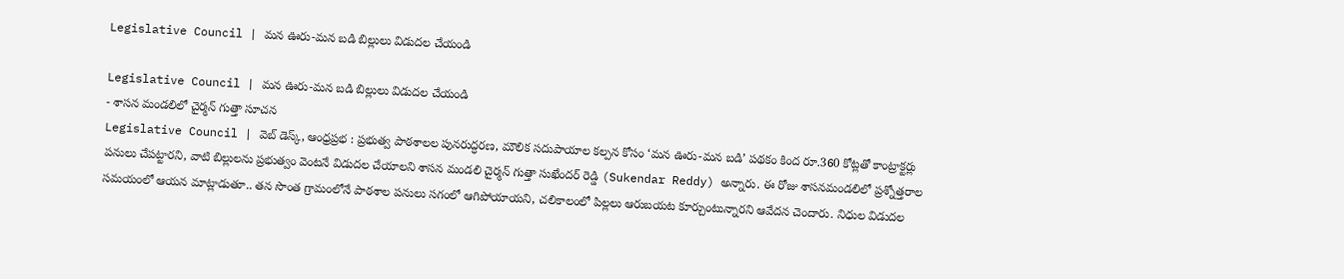Legislative Council | మన ఊరు-మన బడి బిల్లులు విడుదల చేయండి

Legislative Council | మన ఊరు-మన బడి బిల్లులు విడుదల చేయండి
- శాసన మండలిలో చైర్మన్ గుత్తా సూచన
Legislative Council | వెబ్ డెస్క్, ఆంధ్రప్రభ : ప్రభుత్వ పాఠశాలల పునరుద్ధరణ, మౌలిక సదుపాయాల కల్పన కోసం ‘మన ఊరు-మన బడి’ పథకం కింద రూ.360 కోట్లతో కాంట్రాక్టర్లు పనులు చేపట్టారని, వాటి బిల్లులను ప్రభుత్వం వెంటనే విడుదల చేయాలని శాసన మండలి చైర్మన్ గుత్తా సుఖేందర్ రెడ్డి (Sukendar Reddy) అన్నారు. ఈ రోజు శాసనమండలిలో ప్రశ్నోత్తరాల సమయంలో ఆయన మాట్లాడుతూ.. తన సొంత గ్రామంలోనే పాఠశాల పనులు సగంలో ఆగిపోయాయని, చలికాలంలో పిల్లలు ఆరుబయట కూర్చుంటున్నారని ఆవేదన చెందారు. నిధుల విడుదల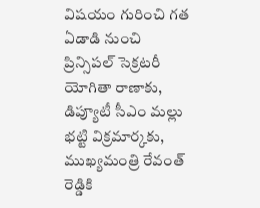విషయం గురించి గత ఏడాడి నుంచి ప్రిన్సిపల్ సెక్రటరీ యోగితా రాణాకు, డిప్యూటీ సీఎం మల్లు భట్టి విక్రమార్కకు, ముఖ్యమంత్రి రేవంత్ రెడ్డికి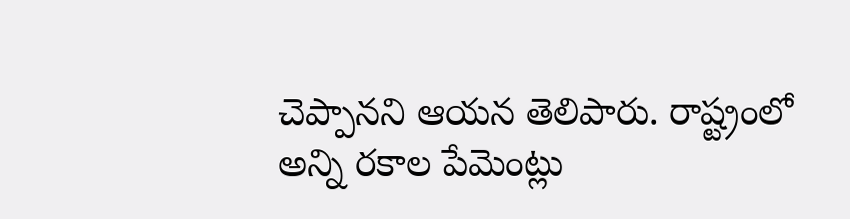చెప్పానని ఆయన తెలిపారు. రాష్ట్రంలో అన్ని రకాల పేమెంట్లు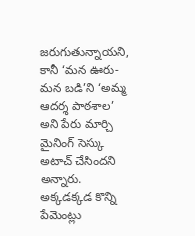జరుగుతున్నాయని, కానీ ‘మన ఊరు-మన బడి’ని ‘అమ్మ ఆదర్శ పాఠశాల’ అని పేరు మార్చి మైనింగ్ సెస్కు అటాచ్ చేసిందని అన్నారు. అక్కడక్కడ కొన్ని పేమెంట్లు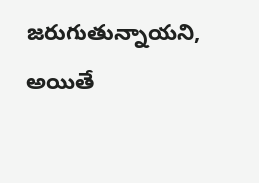జరుగుతున్నాయని, అయితే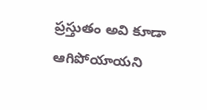ప్రస్తుతం అవి కూడా ఆగిపోయాయని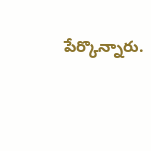పేర్కొన్నారు.